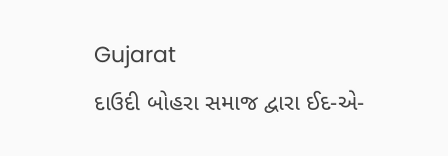Gujarat
દાઉદી બોહરા સમાજ દ્વારા ઈદ-એ-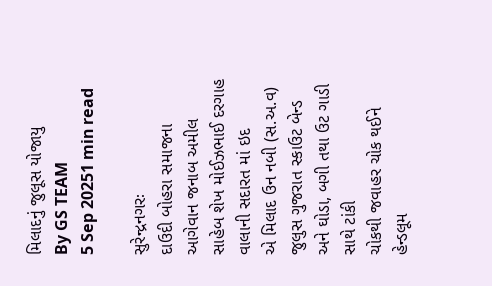મિલાદનું જુલૂસ યોજાયુ
By GS TEAM
5 Sep 20251 min read

સુરેન્દ્રનગરઃ
દાઉદી બોહરા સમાજના આગેવાન જનાબ અમીલ સાહેબ શેખ મોઈઝભાઈ દરગાહ વાલાની સદારત માં ઇદ
એ મિલાદ ઉન નબી (સ.અ.વ) જુલુસ ગુજરાત સ્કાઉટ બેન્ડ અને ઘોડા, બગી તથા ઉટ ગાડી સાથે ટાંકી
ચોકથી જવાહર ચોક થઈને હેન્ડલૂમ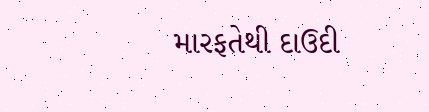મારફતેથી દાઉદી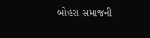બોહરા સમાજની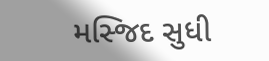મસ્જિદ સુધી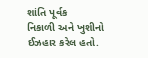શાંતિ પૂર્વક
નિકાળી અને ખુશીનો ઈઝહાર કરેલ હતો.